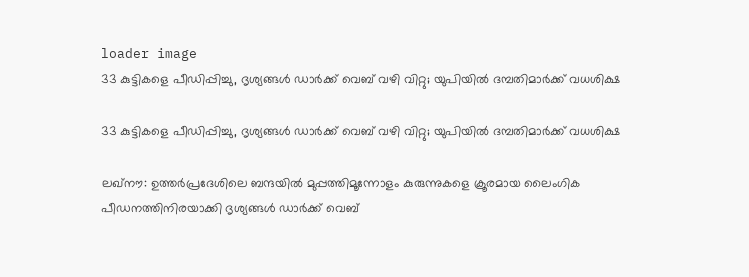loader image
33 കുട്ടികളെ പീഡിപ്പിച്ചു, ദൃശ്യങ്ങൾ ഡാർക്ക് വെബ് വഴി വിറ്റു; യുപിയിൽ ദമ്പതിമാർക്ക് വധശിക്ഷ

33 കുട്ടികളെ പീഡിപ്പിച്ചു, ദൃശ്യങ്ങൾ ഡാർക്ക് വെബ് വഴി വിറ്റു; യുപിയിൽ ദമ്പതിമാർക്ക് വധശിക്ഷ

ലഖ്നൗ: ഉത്തർപ്രദേശിലെ ബന്ദയിൽ മുപ്പത്തിമൂന്നോളം കുരുന്നുകളെ ക്രൂരമായ ലൈംഗിക പീഡനത്തിനിരയാക്കി ദൃശ്യങ്ങൾ ഡാർക്ക് വെബ്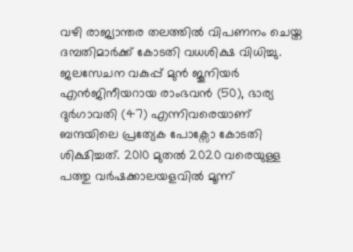വഴി രാജ്യാന്തര തലത്തിൽ വിപണനം ചെയ്ത ദമ്പതിമാർക്ക് കോടതി വധശിക്ഷ വിധിച്ചു. ജലസേചന വകുപ്പ് മുൻ ജൂനിയർ എൻജിനീയറായ രാംഭവൻ (50), ഭാര്യ ദുർഗാവതി (47) എന്നിവരെയാണ് ബന്ദയിലെ പ്രത്യേക പോക്സോ കോടതി ശിക്ഷിച്ചത്. 2010 മുതൽ 2020 വരെയുള്ള പത്തു വർഷക്കാലയളവിൽ മൂന്ന്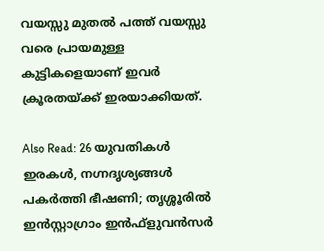വയസ്സു മുതൽ പത്ത് വയസ്സു വരെ പ്രായമുള്ള കുട്ടികളെയാണ് ഇവർ ക്രൂരതയ്ക്ക് ഇരയാക്കിയത്.

Also Read: 26 യുവതികൾ ഇരകൾ, നഗ്നദൃശ്യങ്ങൾ പകർത്തി ഭീഷണി; തൃശ്ശൂരിൽ ഇൻസ്റ്റാഗ്രാം ഇൻഫ്‌ളുവൻസർ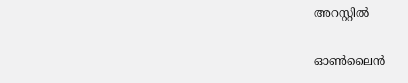അറസ്റ്റിൽ

ഓൺലൈൻ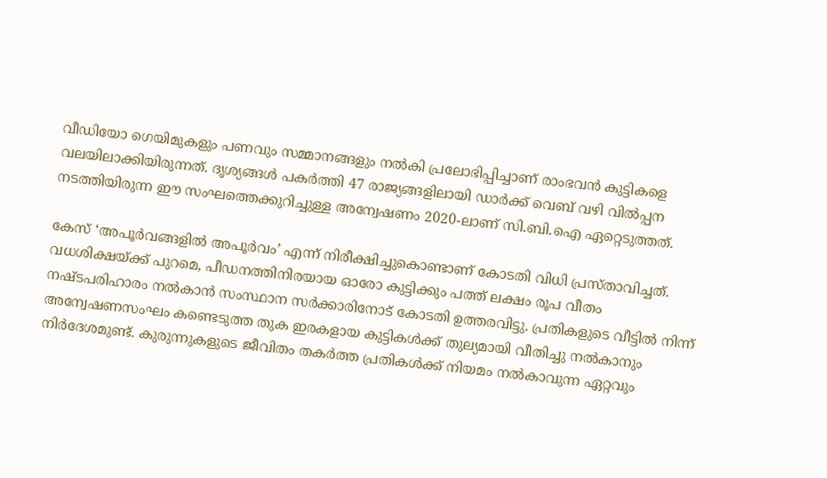വീഡിയോ ഗെയിമുകളും പണവും സമ്മാനങ്ങളും നൽകി പ്രലോഭിപ്പിച്ചാണ് രാംഭവൻ കുട്ടികളെ വലയിലാക്കിയിരുന്നത്. ദൃശ്യങ്ങൾ പകർത്തി 47 രാജ്യങ്ങളിലായി ഡാർക്ക് വെബ് വഴി വിൽപ്പന നടത്തിയിരുന്ന ഈ സംഘത്തെക്കുറിച്ചുള്ള അന്വേഷണം 2020-ലാണ് സി.ബി.ഐ ഏറ്റെടുത്തത്.

കേസ് ‘അപൂർവങ്ങളിൽ അപൂർവം’ എന്ന് നിരീക്ഷിച്ചുകൊണ്ടാണ് കോടതി വിധി പ്രസ്താവിച്ചത്. വധശിക്ഷയ്ക്ക് പുറമെ, പീഡനത്തിനിരയായ ഓരോ കുട്ടിക്കും പത്ത് ലക്ഷം രൂപ വീതം നഷ്ടപരിഹാരം നൽകാൻ സംസ്ഥാന സർക്കാരിനോട് കോടതി ഉത്തരവിട്ടു. പ്രതികളുടെ വീട്ടിൽ നിന്ന് അന്വേഷണസംഘം കണ്ടെടുത്ത തുക ഇരകളായ കുട്ടികൾക്ക് തുല്യമായി വീതിച്ചു നൽകാനും നിർദേശമുണ്ട്. കുരുന്നുകളുടെ ജീവിതം തകർത്ത പ്രതികൾക്ക് നിയമം നൽകാവുന്ന ഏറ്റവും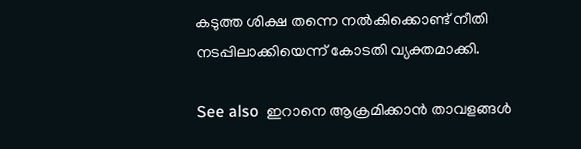കടുത്ത ശിക്ഷ തന്നെ നൽകിക്കൊണ്ട് നീതി നടപ്പിലാക്കിയെന്ന് കോടതി വ്യക്തമാക്കി.

See also  ഇറാനെ ആക്രമിക്കാൻ താവളങ്ങൾ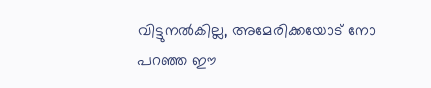വിട്ടുനൽകില്ല, അമേരിക്കയോട് നോ പറഞ്ഞ ഈ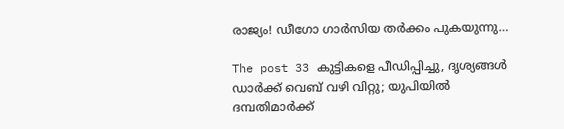രാജ്യം! ഡീഗോ ഗാർസിയ തർക്കം പുകയുന്നു…

The post 33 കുട്ടികളെ പീഡിപ്പിച്ചു, ദൃശ്യങ്ങൾ ഡാർക്ക് വെബ് വഴി വിറ്റു; യുപിയിൽ ദമ്പതിമാർക്ക്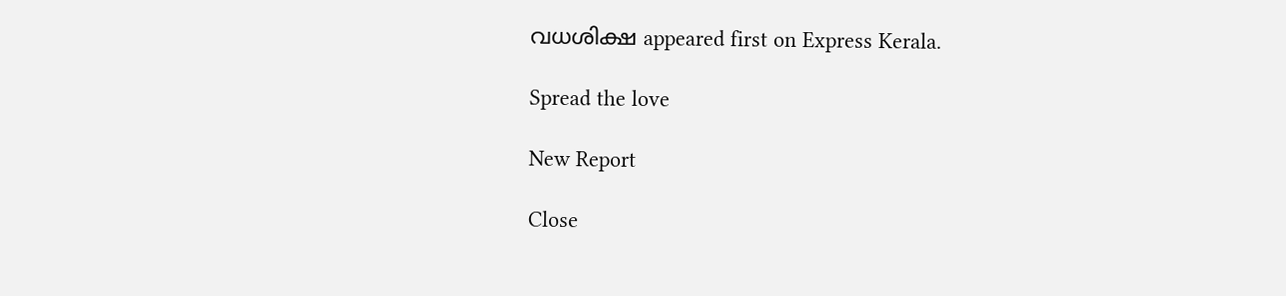വധശിക്ഷ appeared first on Express Kerala.

Spread the love

New Report

Close